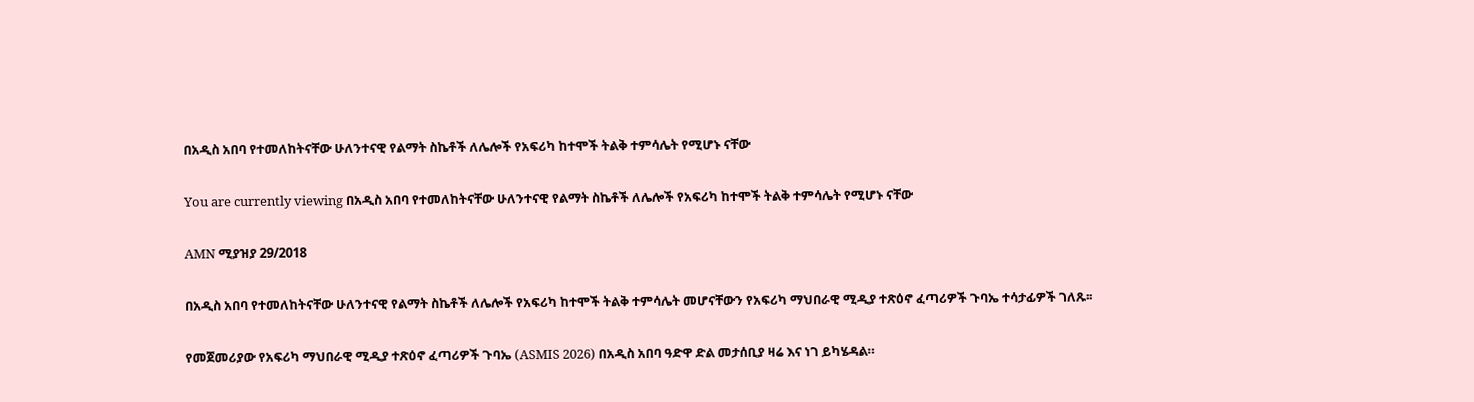በአዲስ አበባ የተመለከትናቸው ሁለንተናዊ የልማት ስኬቶች ለሌሎች የአፍሪካ ከተሞች ትልቅ ተምሳሌት የሚሆኑ ናቸው

You are currently viewing በአዲስ አበባ የተመለከትናቸው ሁለንተናዊ የልማት ስኬቶች ለሌሎች የአፍሪካ ከተሞች ትልቅ ተምሳሌት የሚሆኑ ናቸው

AMN ሚያዝያ 29/2018

በአዲስ አበባ የተመለከትናቸው ሁለንተናዊ የልማት ስኬቶች ለሌሎች የአፍሪካ ከተሞች ትልቅ ተምሳሌት መሆናቸውን የአፍሪካ ማህበራዊ ሚዲያ ተጽዕኖ ፈጣሪዎች ጉባኤ ተሳታፊዎች ገለጹ፡፡

የመጀመሪያው የአፍሪካ ማህበራዊ ሚዲያ ተጽዕኖ ፈጣሪዎች ጉባኤ (ASMIS 2026) በአዲስ አበባ ዓድዋ ድል መታሰቢያ ዛሬ እና ነገ ይካሄዳል።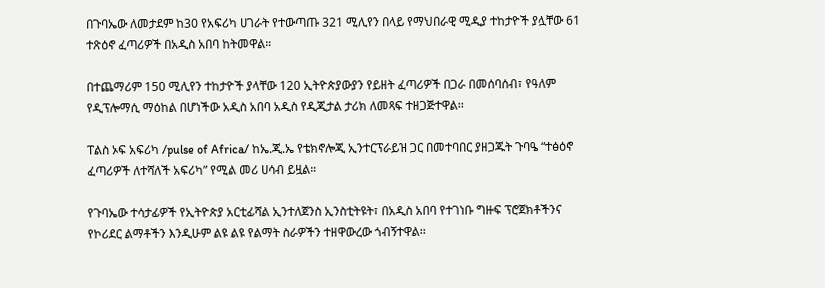በጉባኤው ለመታደም ከ30 የአፍሪካ ሀገራት የተውጣጡ 321 ሚሊየን በላይ የማህበራዊ ሚዲያ ተከታዮች ያሏቸው 61 ተጽዕኖ ፈጣሪዎች በአዲስ አበባ ከትመዋል።

በተጨማሪም 150 ሚሊየን ተከታዮች ያላቸው 120 ኢትዮጵያውያን የይዘት ፈጣሪዎች በጋራ በመሰባሰብ፣ የዓለም የዲፕሎማሲ ማዕከል በሆነችው አዲስ አበባ አዲስ የዲጂታል ታሪክ ለመጻፍ ተዘጋጅተዋል፡፡

ፐልስ ኦፍ አፍሪካ /pulse of Africa/ ከኤ.ጂ.ኤ የቴክኖሎጂ ኢንተርፕራይዝ ጋር በመተባበር ያዘጋጁት ጉባዔ “ተፅዕኖ ፈጣሪዎች ለተሻለች አፍሪካ” የሚል መሪ ሀሳብ ይዟል።

የጉባኤው ተሳታፊዎች የኢትዮጵያ አርቲፊሻል ኢንተለጀንስ ኢንስቲትዩት፣ በአዲስ አበባ የተገነቡ ግዙፍ ፕሮጀክቶችንና የኮሪደር ልማቶችን እንዲሁም ልዩ ልዩ የልማት ስራዎችን ተዘዋውረው ጎብኝተዋል፡፡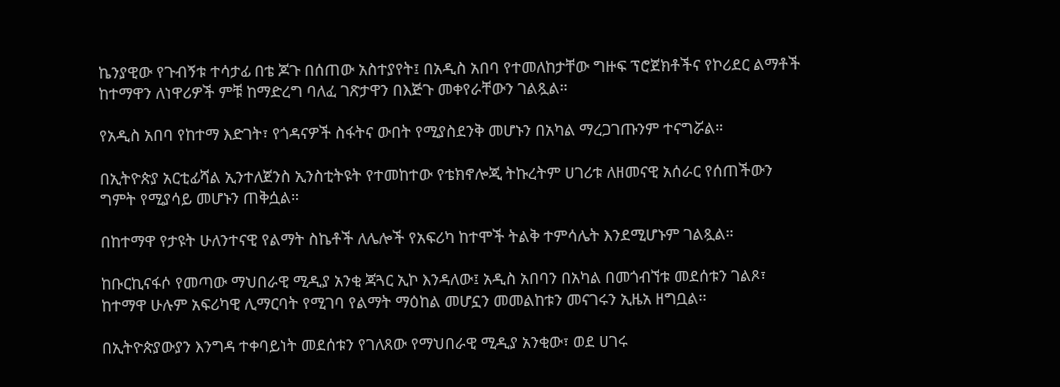ኬንያዊው የጉብኝቱ ተሳታፊ በቴ ጆጉ በሰጠው አስተያየት፤ በአዲስ አበባ የተመለከታቸው ግዙፍ ፕሮጀክቶችና የኮሪደር ልማቶች ከተማዋን ለነዋሪዎች ምቹ ከማድረግ ባለፈ ገጽታዋን በእጅጉ መቀየራቸውን ገልጿል።

የአዲስ አበባ የከተማ እድገት፣ የጎዳናዎች ስፋትና ውበት የሚያስደንቅ መሆኑን በአካል ማረጋገጡንም ተናግሯል።

በኢትዮጵያ አርቲፊሻል ኢንተለጀንስ ኢንስቲትዩት የተመከተው የቴክኖሎጂ ትኩረትም ሀገሪቱ ለዘመናዊ አሰራር የሰጠችውን ግምት የሚያሳይ መሆኑን ጠቅሷል።

በከተማዋ የታዩት ሁለንተናዊ የልማት ስኬቶች ለሌሎች የአፍሪካ ከተሞች ትልቅ ተምሳሌት እንደሚሆኑም ገልጿል።

ከቡርኪናፋሶ የመጣው ማህበራዊ ሚዲያ አንቂ ጃጓር ኢኮ እንዳለው፤ አዲስ አበባን በአካል በመጎብኘቱ መደሰቱን ገልጾ፣ ከተማዋ ሁሉም አፍሪካዊ ሊማርባት የሚገባ የልማት ማዕከል መሆኗን መመልከቱን መናገሩን ኢዜአ ዘግቧል፡፡

በኢትዮጵያውያን እንግዳ ተቀባይነት መደሰቱን የገለጸው የማህበራዊ ሚዲያ አንቂው፣ ወደ ሀገሩ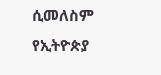ሲመለስም የኢትዮጵያ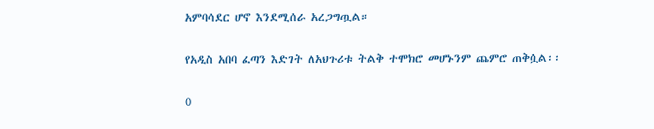አምባሳደር ሆኖ እንደሚሰራ አረጋግጧል።

የአዲስ አበባ ፈጣን እድገት ለአህጉሪቱ ትልቅ ተሞክሮ መሆኑንም ጨምሮ ጠቅሷል፡፡

0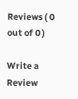Reviews ( 0 out of 0 )

Write a Review